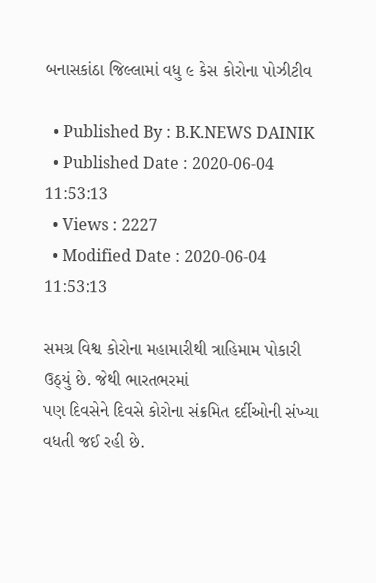બનાસકાંઠા જિલ્લામાં વધુ ૯ કેસ કોરોના પોઝીટીવ

  • Published By : B.K.NEWS DAINIK
  • Published Date : 2020-06-04 11:53:13
  • Views : 2227
  • Modified Date : 2020-06-04 11:53:13

સમગ્ર વિશ્વ કોરોના મહામારીથી ત્રાહિમામ પોકારી ઉઠ્‌યું છે. જેથી ભારતભરમાં
પણ દિવસેને દિવસે કોરોના સંક્રમિત દર્દીઓની સંખ્યા વધતી જઈ રહી છે.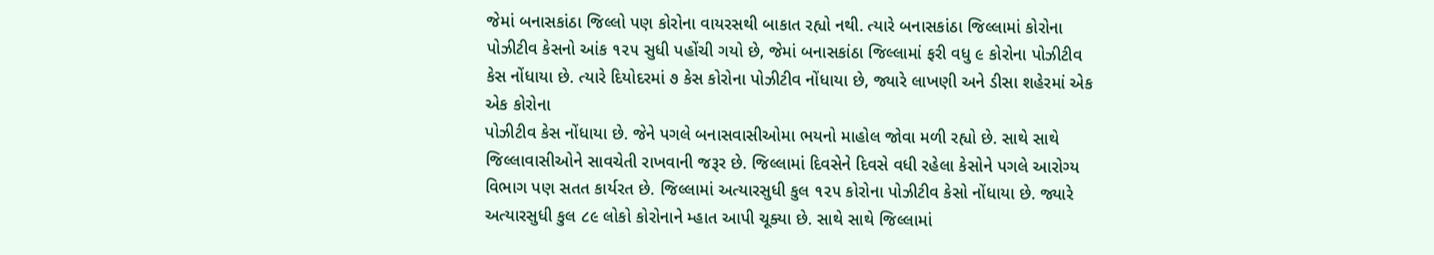જેમાં બનાસકાંઠા જિલ્લો પણ કોરોના વાયરસથી બાકાત રહ્યો નથી. ત્યારે બનાસકાંઠા જિલ્લામાં કોરોના
પોઝીટીવ કેસનો આંક ૧૨૫ સુધી પહોંચી ગયો છે, જેમાં બનાસકાંઠા જિલ્લામાં ફરી વધુ ૯ કોરોના પોઝીટીવ કેસ નોંધાયા છે. ત્યારે દિયોદરમાં ૭ કેસ કોરોના પોઝીટીવ નોંધાયા છે, જ્યારે લાખણી અને ડીસા શહેરમાં એક એક કોરોના
પોઝીટીવ કેસ નોંધાયા છે. જેને પગલે બનાસવાસીઓમા ભયનો માહોલ જોવા મળી રહ્યો છે. સાથે સાથે જિલ્લાવાસીઓને સાવચેતી રાખવાની જરૂર છે. જિલ્લામાં દિવસેને દિવસે વધી રહેલા કેસોને પગલે આરોગ્ય વિભાગ પણ સતત કાર્યરત છે. જિલ્લામાં અત્યારસુધી કુલ ૧૨૫ કોરોના પોઝીટીવ કેસો નોંધાયા છે. જ્યારે અત્યારસુધી કુલ ૮૯ લોકો કોરોનાને મ્હાત આપી ચૂક્યા છે. સાથે સાથે જિલ્લામાં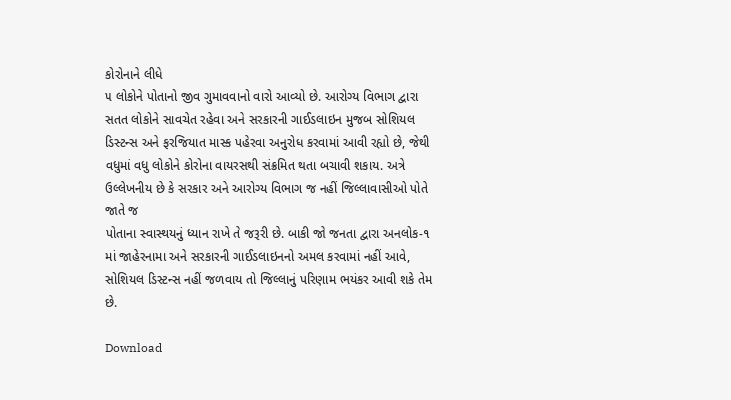કોરોનાને લીધે
૫ લોકોને પોતાનો જીવ ગુમાવવાનો વારો આવ્યો છે. આરોગ્ય વિભાગ દ્વારા સતત લોકોને સાવચેત રહેવા અને સરકારની ગાઈડલાઇન મુજબ સોશિયલ ડિસ્ટન્સ અને ફરજિયાત માસ્ક પહેરવા અનુરોધ કરવામાં આવી રહ્યો છે, જેથી વધુમાં વધુ લોકોને કોરોના વાયરસથી સંક્રમિત થતા બચાવી શકાય. અત્રે ઉલ્લેખનીય છે કે સરકાર અને આરોગ્ય વિભાગ જ નહીં જિલ્લાવાસીઓ પોતે જાતે જ
પોતાના સ્વાસ્થયનું ધ્યાન રાખે તે જરૂરી છે. બાકી જો જનતા દ્વારા અનલોક-૧ માં જાહેરનામા અને સરકારની ગાઈડલાઇનનો અમલ કરવામાં નહીં આવે, સોશિયલ ડિસ્ટન્સ નહીં જળવાય તો જિલ્લાનું પરિણામ ભયંકર આવી શકે તેમ છે.

Download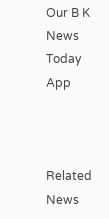Our B K News Today App



Related News